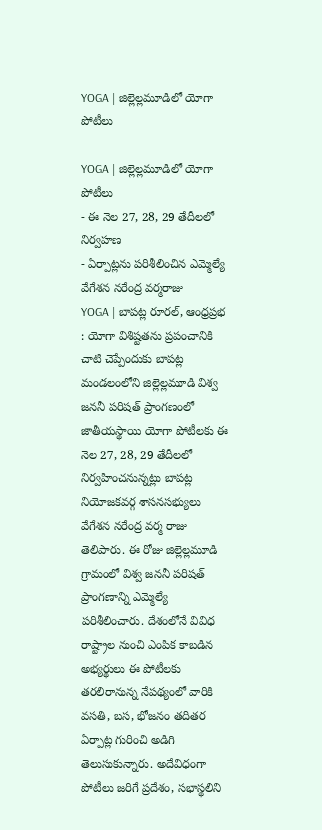YOGA | జిల్లెల్లమూడిలో యోగా పోటీలు

YOGA | జిల్లెల్లమూడిలో యోగా పోటీలు
- ఈ నెల 27, 28, 29 తేదీలలో నిర్వహణ
- ఏర్పాట్లను పరిశీలించిన ఎమ్మెల్యే వేగేశన నరేంద్ర వర్మరాజు
YOGA | బాపట్ల రూరల్, ఆంధ్రప్రభ : యోగా విశిష్టతను ప్రపంచానికి చాటి చెప్పేందుకు బాపట్ల మండలంలోని జిల్లెల్లమూడి విశ్వ జననీ పరిషత్ ప్రాంగణంలో జాతీయస్థాయి యోగా పోటీలకు ఈ నెల 27, 28, 29 తేదీలలో నిర్వహించనున్నట్లు బాపట్ల నియోజకవర్గ శాసనసభ్యులు వేగేశన నరేంద్ర వర్మ రాజు తెలిపారు. ఈ రోజు జిల్లెల్లమూడి గ్రామంలో విశ్వ జననీ పరిషత్ ప్రాంగణాన్ని ఎమ్మెల్యే పరిశీలించారు. దేశంలోనే వివిధ రాష్ట్రాల నుంచి ఎంపిక కాబడిన అభ్యర్థులు ఈ పోటీలకు తరలిరానున్న నేపథ్యంలో వారికి వసతి, బస, భోజనం తదితర ఏర్పాట్ల గురించి అడిగి తెలుసుకున్నారు. అదేవిధంగా పోటీలు జరిగే ప్రదేశం, సభాస్థలిని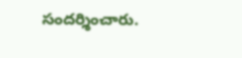సందర్శించారు.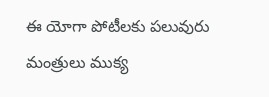ఈ యోగా పోటీలకు పలువురు మంత్రులు ముక్య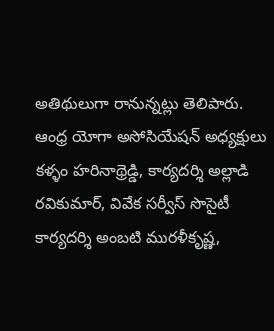అతిథులుగా రానున్నట్లు తెలిపారు. ఆంధ్ర యోగా అసోసియేషన్ అధ్యక్షులు కళ్ళం హరినాథ్రెడ్డి, కార్యదర్శి అల్లాడి రవికుమార్, వివేక సర్వీస్ సొసైటీ కార్యదర్శి అంబటి మురళీకృష్ణ,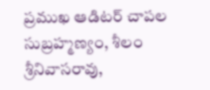ప్రముఖ ఆడిటర్ చాపల సుబ్రహ్మణ్యం, శీలం శ్రీనివాసరావు,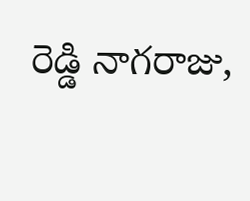రెడ్డి నాగరాజు,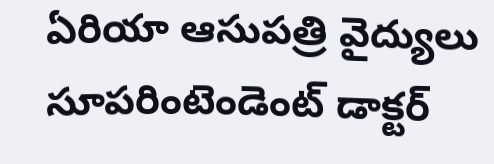ఏరియా ఆసుపత్రి వైద్యులు సూపరింటెండెంట్ డాక్టర్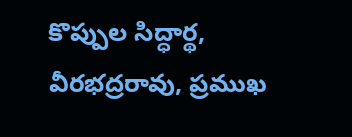కొప్పుల సిద్ధార్థ, వీరభద్రరావు, ప్రముఖ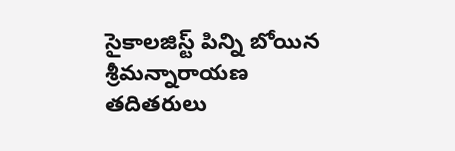సైకాలజిస్ట్ పిన్ని బోయిన శ్రీమన్నారాయణ తదితరులు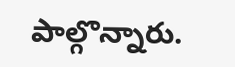పాల్గొన్నారు.